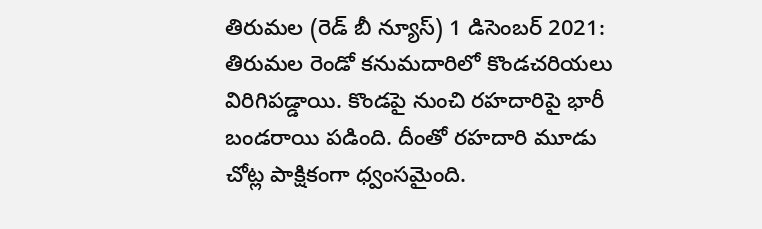తిరుమల (రెడ్ బీ న్యూస్) 1 డిసెంబర్ 2021: తిరుమల రెండో కనుమదారిలో కొండచరియలు విరిగిపడ్డాయి. కొండపై నుంచి రహదారిపై భారీ బండరాయి పడింది. దీంతో రహదారి మూడు చోట్ల పాక్షికంగా ధ్వంసమైంది.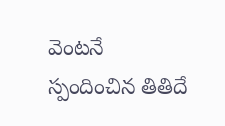వెంటనే స్పందించిన తితిదే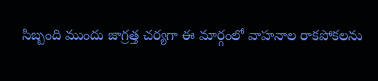సిబ్బంది ముందు జాగ్రత్త చర్యగా ఈ మార్గంలో వాహనాల రాకపోకలను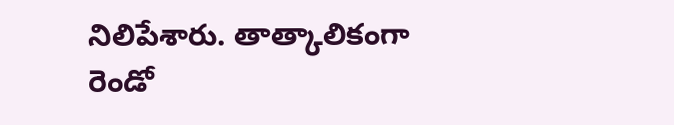నిలిపేశారు. తాత్కాలికంగా రెండో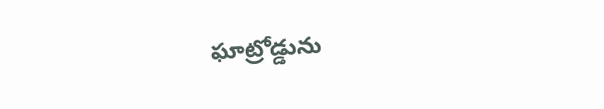ఘాట్రోడ్డును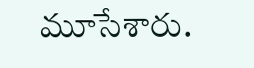మూసేశారు.